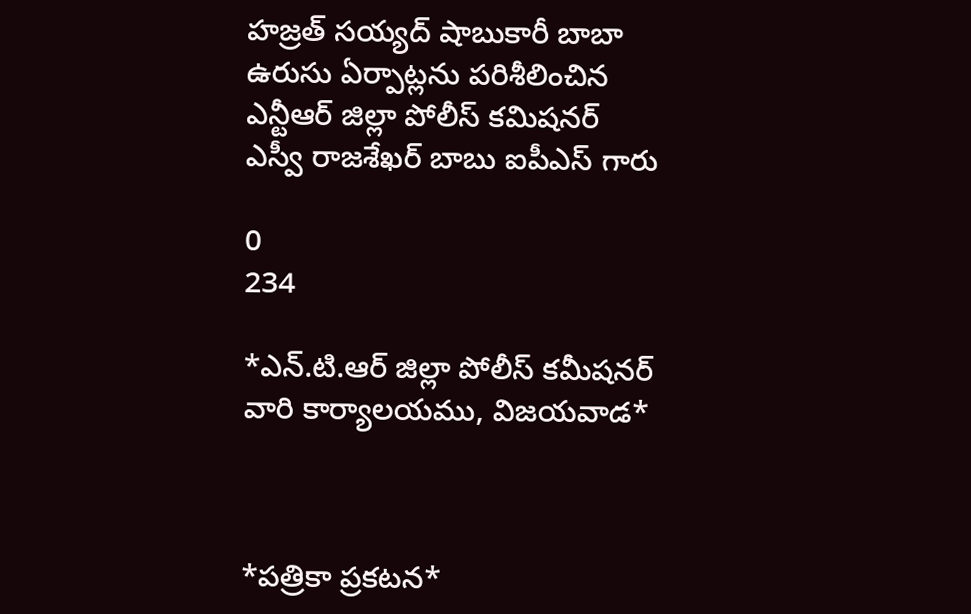హజ్రత్ సయ్యద్ షాబుకారీ బాబా ఉరుసు ఏర్పాట్లను పరిశీలించిన ఎన్టీఆర్ జిల్లా పోలీస్ కమిషనర్ ఎస్వీ రాజశేఖర్ బాబు ఐపీఎస్ గారు

0
234

*ఎన్.టి.ఆర్ జిల్లా పోలీస్ కమీషనర్ వారి కార్యాలయము, విజయవాడ*



*పత్రికా ప్రకటన*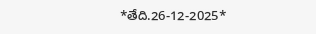*తేది.26-12-2025*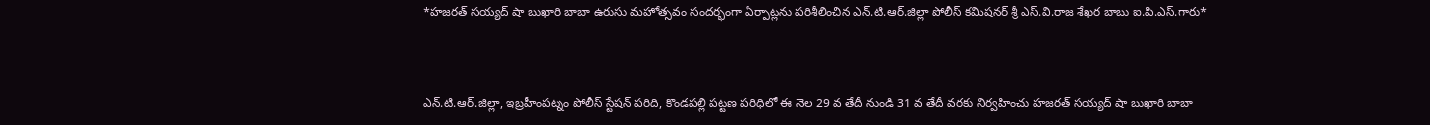*హజరత్ సయ్యద్ షా బుఖారి బాబా ఉరుసు మహోత్సవం సందర్భంగా ఏర్పాట్లను పరిశీలించిన ఎన్.టి.ఆర్.జిల్లా పోలీస్ కమిషనర్ శ్రీ ఎస్.వి.రాజ శేఖర బాబు ఐ.పి.ఎస్.గారు*



ఎన్.టి.ఆర్.జిల్లా, ఇబ్రహీంపట్నం పోలీస్ స్టేషన్ పరిది, కొండపల్లి పట్టణ పరిధిలో ఈ నెల 29 వ తేదీ నుండి 31 వ తేదీ వరకు నిర్వహించు హజరత్ సయ్యద్ షా బుఖారి బాబా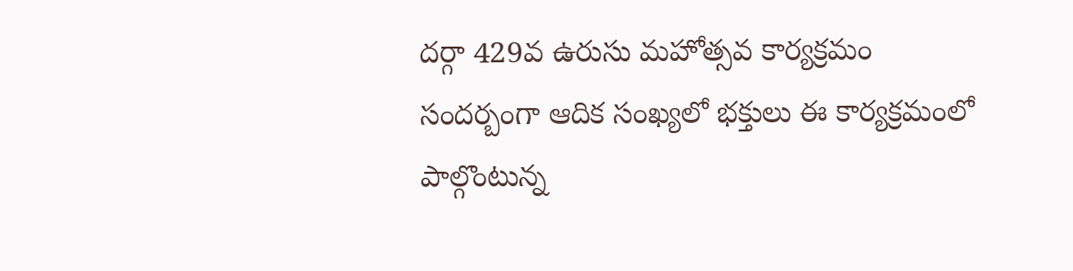దర్గా 429వ ఉరుసు మహోత్సవ కార్యక్రమం సందర్బంగా ఆదిక సంఖ్యలో భక్తులు ఈ కార్యక్రమంలో పాల్గొంటున్న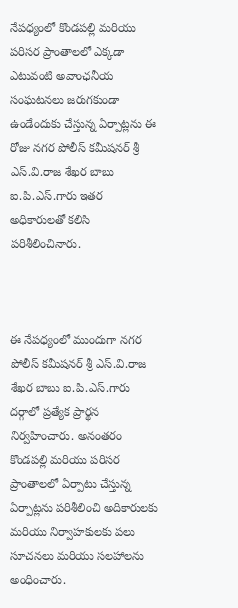నేపధ్యంలో కొండపల్లి మరియు పరిసర ప్రాంతాలలో ఎక్కడా ఎటువంటి అవాంఛనీయ సంఘటనలు జరుగకుండా ఉండేందుకు చేస్తున్న ఏర్పాట్లను ఈ రోజు నగర పోలీస్ కమీషనర్ శ్రీ ఎస్.వి.రాజ శేఖర బాబు ఐ.పి.ఎస్.గారు ఇతర అధికారులతో కలిసి పరిశీలించినారు.



ఈ నేపధ్యంలో ముందుగా నగర పోలీస్ కమీషనర్ శ్రీ ఎస్.వి.రాజ శేఖర బాబు ఐ.పి.ఎస్.గారు దర్గాలో ప్రత్యేక ప్రార్థన నిర్వహించారు. అనంతరం కొండపల్లి మరియు పరిసర ప్రాంతాలలో ఏర్పాటు చేస్తున్న ఏర్పాట్లను పరిశీలించి అదికారులకు మరియు నిర్వాహకులకు పలు సూచనలు మరియు సలహాలను అంధించారు.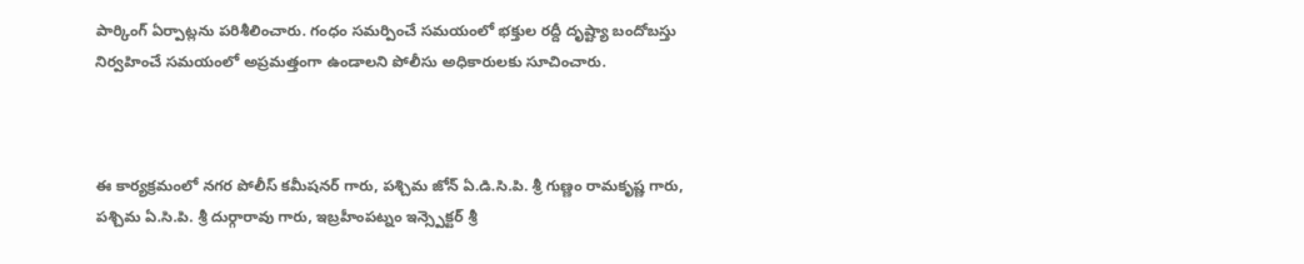పార్కింగ్ ఏర్పాట్లను పరిశీలించారు. గంధం సమర్పించే సమయంలో భక్తుల రద్దీ దృష్ట్యా బందోబస్తు నిర్వహించే సమయంలో అప్రమత్తంగా ఉండాలని పోలీసు అధికారులకు సూచించారు.



ఈ కార్యక్రమంలో నగర పోలీస్ కమీషనర్ గారు, పశ్చిమ జోన్ ఏ.డి.సి.పి. శ్రీ గుణ్ణం రామకృష్ణ గారు, పశ్చిమ ఏ.సి.పి. శ్రీ దుర్గారావు గారు, ఇబ్రహీంపట్నం ఇన్స్పెక్టర్ శ్రీ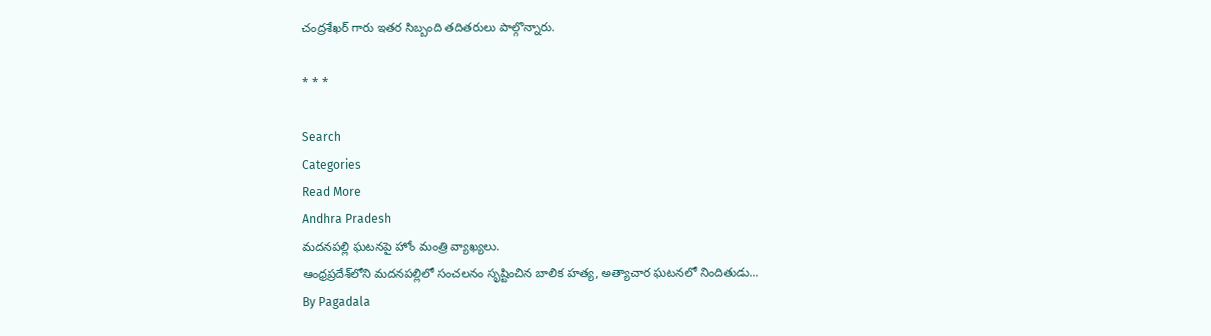చంద్రశేఖర్ గారు ఇతర సిబ్బంది తదితరులు పాల్గొన్నారు.

* * *

Search
Categories
Read More
Andhra Pradesh
మదనపల్లి ఘటనపై హోం మంత్రి వ్యాఖ్యలు.
ఆంధ్రప్రదేశ్‌లోని మదనపల్లిలో సంచలనం సృష్టించిన బాలిక హత్య, అత్యాచార ఘటనలో నిందితుడు...
By Pagadala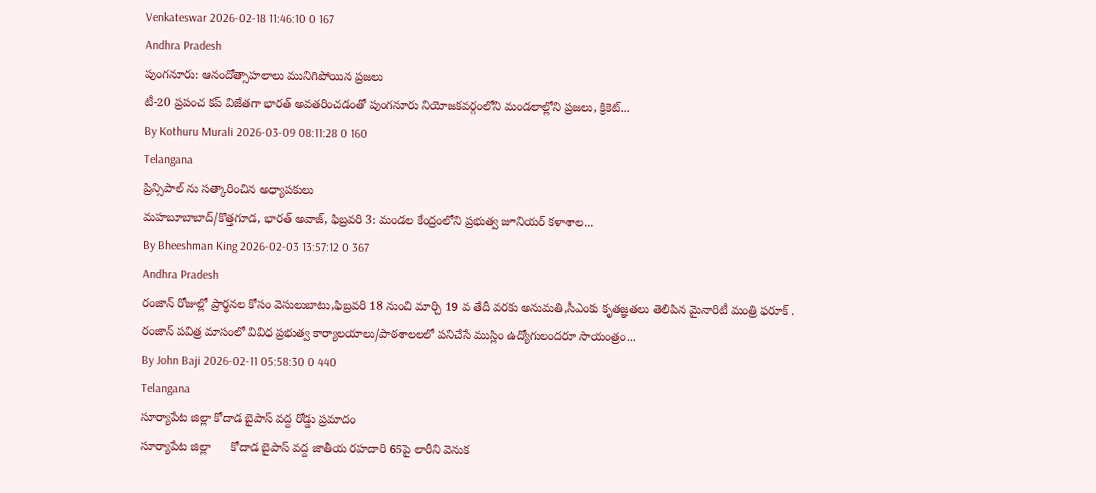Venkateswar 2026-02-18 11:46:10 0 167
Andhra Pradesh
పుంగనూరు: ఆనందోత్సాహలాలు మునిగిపోయిన ప్రజలు
టీ-20 ప్రపంచ కప్ విజేతగా భారత్ అవతరించడంతో పుంగనూరు నియోజకవర్గంలోని మండలాల్లోని ప్రజలు, క్రికెట్...
By Kothuru Murali 2026-03-09 08:11:28 0 160
Telangana
ప్రిన్సిపాల్ ను సత్కారించిన అధ్యాపకులు
మహబూబాబాద్/కొత్తగూడ, భారత్ అవాజ్, ఫిబ్రవరి 3: మండల కేంద్రంలోని ప్రభుత్వ జూనియర్ కళాశాల...
By Bheeshman King 2026-02-03 13:57:12 0 367
Andhra Pradesh
రంజాన్ రోజుల్లో ప్రార్థనల కోసం వెసులుబాటు,ఫిబ్రవరి 18 నుంచి మార్చి 19 వ తేదీ వరకు అనుమతి,సీఎంకు కృతజ్ఞతలు తెలిపిన మైనారిటీ మంత్రి ఫరూక్ .
రంజాన్ పవిత్ర మాసంలో వివిధ ప్రభుత్వ కార్యాలయాలు/పాఠశాలలలో పనిచేసే ముస్లిం ఉద్యోగులందరూ సాయంత్రం...
By John Baji 2026-02-11 05:58:30 0 440
Telangana
సూర్యాపేట జిల్లా కోదాడ బైపాస్ వద్ద రోడ్డు ప్రమాదం
సూర్యాపేట జిల్లా      కోదాడ బైపాస్ వద్ద జాతీయ రహదారి 65పై లారీని వెనుక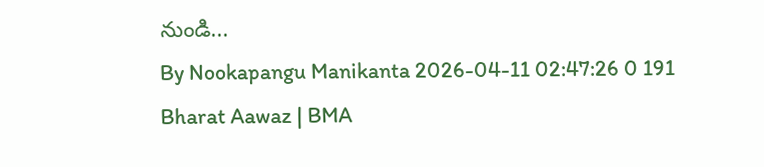నుండి...
By Nookapangu Manikanta 2026-04-11 02:47:26 0 191
Bharat Aawaz | BMA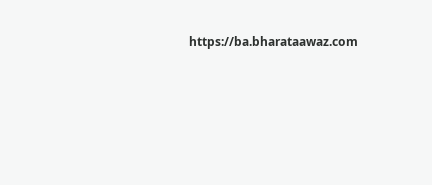https://ba.bharataawaz.com